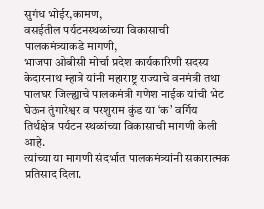सुगंध भोईर,कामण,
वसईतील पर्यटनस्थळांच्या विकासाची पालकमंत्र्याकडे मागणी,
भाजपा ओबीसी मोर्चा प्रदेश कार्यकारिणी सदस्य केदारनाथ म्हात्रे यांनी महाराष्ट्र राज्याचे वनमंत्री तथा पालघर जिल्ह्याचे पालकमंत्री गणेश नाईक यांची भेट घेऊन तुंगारेश्वर व परशुराम कुंड या ‘क’ वर्गिय तिर्थक्षेत्र पर्यटन स्थळांच्या विकासाची मागणी केली आहे.
त्यांच्या या मागणी संदर्भात पालकमंत्र्यांनी सकारात्मक प्रतिसाद दिला.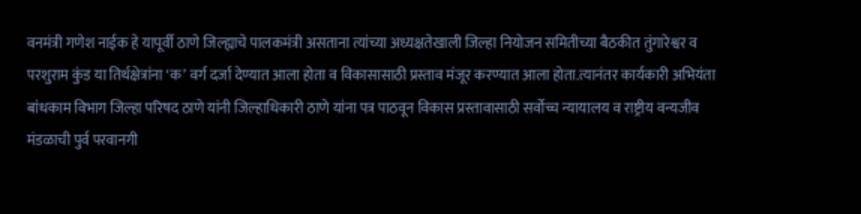वनमंत्री गणेश नाईक हे यापूर्वी ठाणे जिल्ह्याचे पालकमंत्री असताना त्यांच्या अध्यक्षतेखाली जिल्हा नियोजन समितीच्या बैठकीत तुंगारेश्वर व परशुराम कुंड या तिर्थक्षेत्रांना ‘क’ वर्ग दर्जा देण्यात आला होता व विकासासाठी प्रस्ताव मंजूर करण्यात आला होता.त्यानंतर कार्यकारी अभियंता बांधकाम विभाग जिल्हा परिषद ठाणे यांनी जिल्हाधिकारी ठाणे यांना पत्र पाठवून विकास प्रस्तावासाठी सर्वोच्च न्यायालय व राष्ट्रीय वन्यजीव मंडळाची पुर्व परवानगी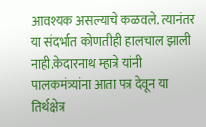आवश्यक असल्याचे कळवले. त्यानंतर या संदर्भात कोणतीही हालचाल झाली नाही.केदारनाथ म्हात्रे यांनी पालकमंत्र्यांना आता पत्र देवून या तिर्थक्षेत्र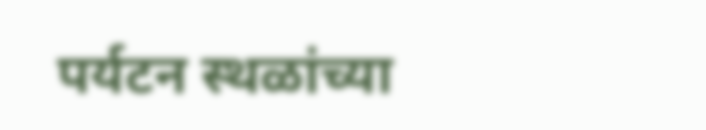पर्यटन स्थळांच्या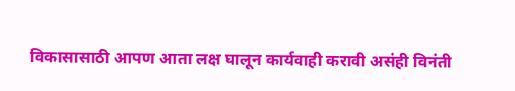विकासासाठी आपण आता लक्ष घालून कार्यवाही करावी असंही विनंती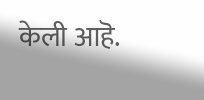केली आहॆ.